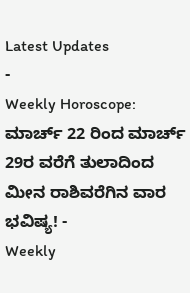Latest Updates
-
Weekly Horoscope: ಮಾರ್ಚ್ 22 ರಿಂದ ಮಾರ್ಚ್ 29ರ ವರೆಗೆ ತುಲಾದಿಂದ ಮೀನ ರಾಶಿವರೆಗಿನ ವಾರ ಭವಿಷ್ಯ! -
Weekly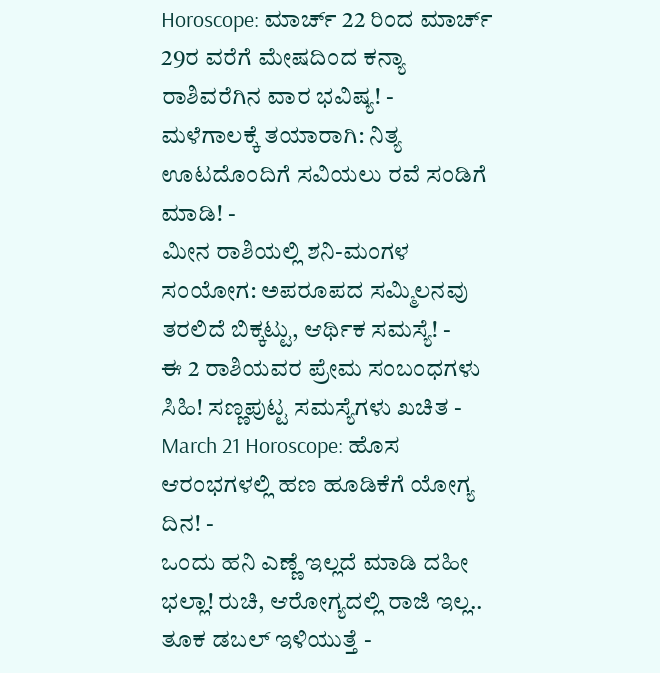Horoscope: ಮಾರ್ಚ್ 22 ರಿಂದ ಮಾರ್ಚ್ 29ರ ವರೆಗೆ ಮೇಷದಿಂದ ಕನ್ಯಾ ರಾಶಿವರೆಗಿನ ವಾರ ಭವಿಷ್ಯ! -
ಮಳೆಗಾಲಕ್ಕೆ ತಯಾರಾಗಿ: ನಿತ್ಯ ಊಟದೊಂದಿಗೆ ಸವಿಯಲು ರವೆ ಸಂಡಿಗೆ ಮಾಡಿ! -
ಮೀನ ರಾಶಿಯಲ್ಲಿ ಶನಿ-ಮಂಗಳ ಸಂಯೋಗ: ಅಪರೂಪದ ಸಮ್ಮಿಲನವು ತರಲಿದೆ ಬಿಕ್ಕಟ್ಟು, ಆರ್ಥಿಕ ಸಮಸ್ಯೆ! -
ಈ 2 ರಾಶಿಯವರ ಪ್ರೇಮ ಸಂಬಂಧಗಳು ಸಿಹಿ! ಸಣ್ಣಪುಟ್ಟ ಸಮಸ್ಯೆಗಳು ಖಚಿತ -
March 21 Horoscope: ಹೊಸ ಆರಂಭಗಳಲ್ಲಿ ಹಣ ಹೂಡಿಕೆಗೆ ಯೋಗ್ಯ ದಿನ! -
ಒಂದು ಹನಿ ಎಣ್ಣೆ ಇಲ್ಲದೆ ಮಾಡಿ ದಹೀ ಭಲ್ಲಾ! ರುಚಿ, ಆರೋಗ್ಯದಲ್ಲಿ ರಾಜಿ ಇಲ್ಲ.. ತೂಕ ಡಬಲ್ ಇಳಿಯುತ್ತೆ -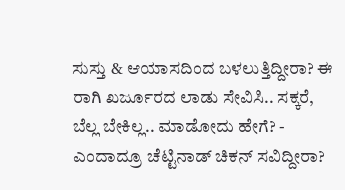ಸುಸ್ತು & ಆಯಾಸದಿಂದ ಬಳಲುತ್ತಿದ್ದೀರಾ? ಈ ರಾಗಿ ಖರ್ಜೂರದ ಲಾಡು ಸೇವಿಸಿ.. ಸಕ್ಕರೆ, ಬೆಲ್ಲ ಬೇಕಿಲ್ಲ.. ಮಾಡೋದು ಹೇಗೆ? -
ಎಂದಾದ್ರೂ ಚೆಟ್ಟಿನಾಡ್ ಚಿಕನ್ ಸವಿದ್ದೀರಾ?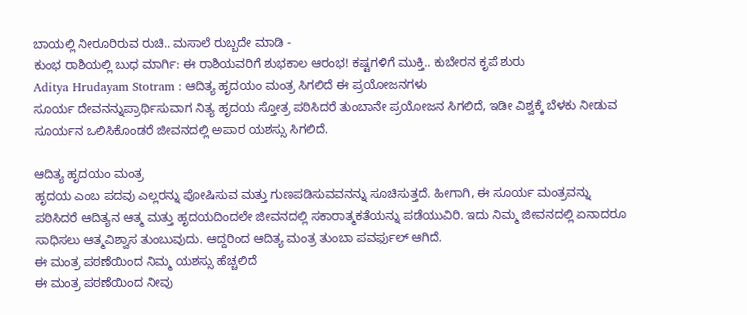ಬಾಯಲ್ಲಿ ನೀರೂರಿರುವ ರುಚಿ.. ಮಸಾಲೆ ರುಬ್ಬದೇ ಮಾಡಿ -
ಕುಂಭ ರಾಶಿಯಲ್ಲಿ ಬುಧ ಮಾರ್ಗಿ: ಈ ರಾಶಿಯವರಿಗೆ ಶುಭಕಾಲ ಆರಂಭ! ಕಷ್ಟಗಳಿಗೆ ಮುಕ್ತಿ.. ಕುಬೇರನ ಕೃಪೆ ಶುರು
Aditya Hrudayam Stotram : ಆದಿತ್ಯ ಹೃದಯಂ ಮಂತ್ರ ಸಿಗಲಿದೆ ಈ ಪ್ರಯೋಜನಗಳು
ಸೂರ್ಯ ದೇವನನ್ನುಪ್ರಾರ್ಥಿಸುವಾಗ ನಿತ್ಯ ಹೃದಯ ಸ್ತೋತ್ರ ಪಠಿಸಿದರೆ ತುಂಬಾನೇ ಪ್ರಯೋಜನ ಸಿಗಲಿದೆ, ಇಡೀ ವಿಶ್ವಕ್ಕೆ ಬೆಳಕು ನೀಡುವ ಸೂರ್ಯನ ಒಲಿಸಿಕೊಂಡರೆ ಜೀವನದಲ್ಲಿ ಅಪಾರ ಯಶಸ್ಸು ಸಿಗಲಿದೆ.

ಆದಿತ್ಯ ಹೃದಯಂ ಮಂತ್ರ
ಹೃದಯ ಎಂಬ ಪದವು ಎಲ್ಲರನ್ನು ಪೋಷಿಸುವ ಮತ್ತು ಗುಣಪಡಿಸುವವನನ್ನು ಸೂಚಿಸುತ್ತದೆ. ಹೀಗಾಗಿ, ಈ ಸೂರ್ಯ ಮಂತ್ರವನ್ನು ಪಠಿಸಿದರೆ ಆದಿತ್ಯನ ಆತ್ಮ ಮತ್ತು ಹೃದಯದಿಂದಲೇ ಜೀವನದಲ್ಲಿ ಸಕಾರಾತ್ಮಕತೆಯನ್ನು ಪಡೆಯುವಿರಿ. ಇದು ನಿಮ್ಮ ಜೀವನದಲ್ಲಿ ಏನಾದರೂ ಸಾಧಿಸಲು ಆತ್ಮವಿಶ್ವಾಸ ತುಂಬುವುದು. ಆದ್ದರಿಂದ ಆದಿತ್ಯ ಮಂತ್ರ ತುಂಬಾ ಪವರ್ಫುಲ್ ಆಗಿದೆ.
ಈ ಮಂತ್ರ ಪಠಣೆಯಿಂದ ನಿಮ್ಮ ಯಶಸ್ಸು ಹೆಚ್ಚಲಿದೆ
ಈ ಮಂತ್ರ ಪಠಣೆಯಿಂದ ನೀವು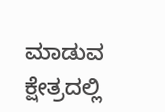ಮಾಡುವ ಕ್ಷೇತ್ರದಲ್ಲಿ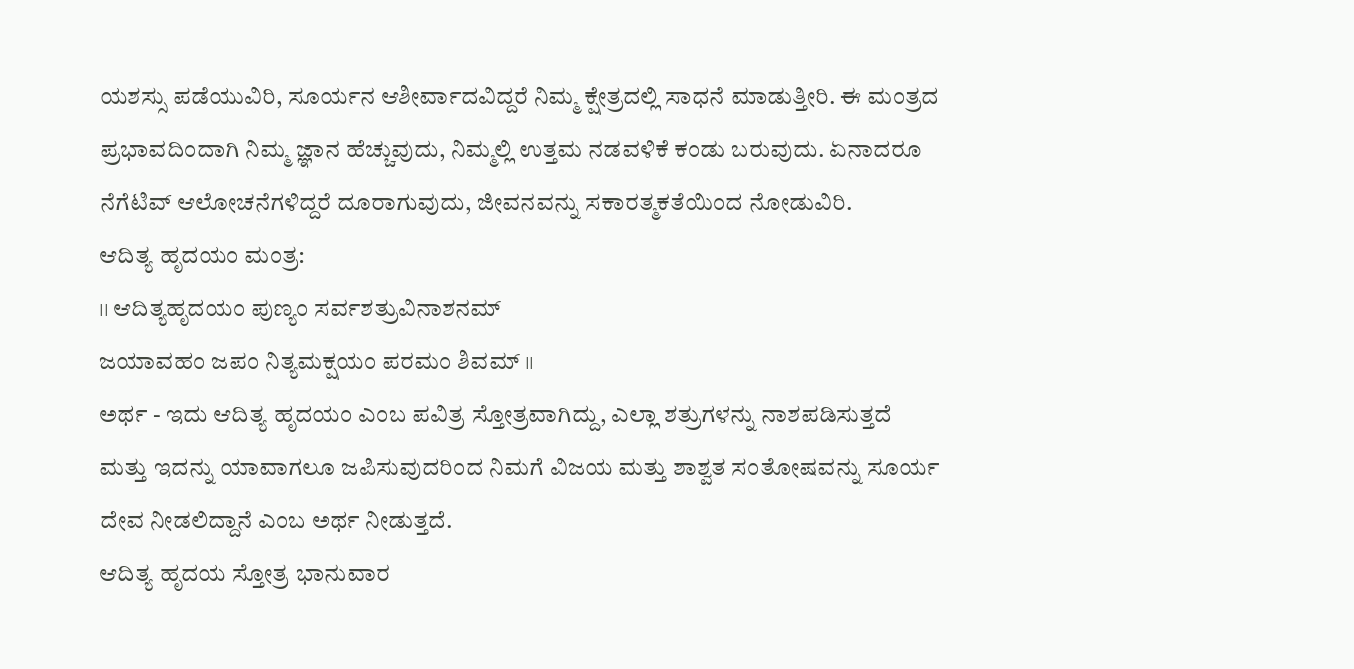ಯಶಸ್ಸು ಪಡೆಯುವಿರಿ, ಸೂರ್ಯನ ಆಶೀರ್ವಾದವಿದ್ದರೆ ನಿಮ್ಮ ಕ್ಷೇತ್ರದಲ್ಲಿ ಸಾಧನೆ ಮಾಡುತ್ತೀರಿ. ಈ ಮಂತ್ರದ ಪ್ರಭಾವದಿಂದಾಗಿ ನಿಮ್ಮ ಜ್ಞಾನ ಹೆಚ್ಚುವುದು, ನಿಮ್ಮಲ್ಲಿ ಉತ್ತಮ ನಡವಳಿಕೆ ಕಂಡು ಬರುವುದು. ಏನಾದರೂ ನೆಗೆಟಿವ್ ಆಲೋಚನೆಗಳಿದ್ದರೆ ದೂರಾಗುವುದು, ಜೀವನವನ್ನು ಸಕಾರತ್ಮಕತೆಯಿಂದ ನೋಡುವಿರಿ.
ಆದಿತ್ಯ ಹೃದಯಂ ಮಂತ್ರ:
।। ಆದಿತ್ಯಹೃದಯಂ ಪುಣ್ಯಂ ಸರ್ವಶತ್ರುವಿನಾಶನಮ್
ಜಯಾವಹಂ ಜಪಂ ನಿತ್ಯಮಕ್ಷಯಂ ಪರಮಂ ಶಿವಮ್ ।।
ಅರ್ಥ - ಇದು ಆದಿತ್ಯ ಹೃದಯಂ ಎಂಬ ಪವಿತ್ರ ಸ್ತೋತ್ರವಾಗಿದ್ದು, ಎಲ್ಲಾ ಶತ್ರುಗಳನ್ನು ನಾಶಪಡಿಸುತ್ತದೆ ಮತ್ತು ಇದನ್ನು ಯಾವಾಗಲೂ ಜಪಿಸುವುದರಿಂದ ನಿಮಗೆ ವಿಜಯ ಮತ್ತು ಶಾಶ್ವತ ಸಂತೋಷವನ್ನು ಸೂರ್ಯ ದೇವ ನೀಡಲಿದ್ದಾನೆ ಎಂಬ ಅರ್ಥ ನೀಡುತ್ತದೆ.
ಆದಿತ್ಯ ಹೃದಯ ಸ್ತೋತ್ರ ಭಾನುವಾರ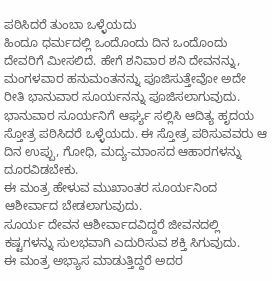ಪಠಿಸಿದರೆ ತುಂಬಾ ಒಳ್ಳೆಯದು
ಹಿಂದೂ ಧರ್ಮದಲ್ಲಿ ಒಂದೊಂದು ದಿನ ಒಂದೊಂದು ದೇವರಿಗೆ ಮೀಸಲಿದೆ. ಹೇಗೆ ಶನಿವಾರ ಶನಿ ದೇವನನ್ನು, ಮಂಗಳವಾರ ಹನುಮಂತನನ್ನು ಪೂಜಿಸುತ್ತೇವೋ ಅದೇ ರೀತಿ ಭಾನುವಾರ ಸೂರ್ಯನನ್ನು ಪೂಜಿಸಲಾಗುವುದು.
ಭಾನುವಾರ ಸೂರ್ಯನಿಗೆ ಆರ್ಘ್ಯ ಸಲ್ಲಿಸಿ ಆದಿತ್ಯ ಹೃದಯ ಸ್ತೋತ್ರ ಪಠಿಸಿದರೆ ಒಳ್ಳೆಯದು. ಈ ಸ್ತೋತ್ರ ಪಠಿಸುವವರು ಆ ದಿನ ಉಪ್ಪು, ಗೋಧಿ, ಮದ್ಯ-ಮಾಂಸದ ಆಹಾರಗಳನ್ನು ದೂರವಿಡಬೇಕು.
ಈ ಮಂತ್ರ ಹೇಳುವ ಮುಖಾಂತರ ಸೂರ್ಯನಿಂದ ಆಶೀರ್ವಾದ ಬೇಡಲಾಗುವುದು.
ಸೂರ್ಯ ದೇವನ ಆಶೀರ್ವಾದವಿದ್ದರೆ ಜೀವನದಲ್ಲಿ ಕಷ್ಟಗಳನ್ನು ಸುಲಭವಾಗಿ ಎದುರಿಸುವ ಶಕ್ತಿ ಸಿಗುವುದು.
ಈ ಮಂತ್ರ ಅಭ್ಯಾಸ ಮಾಡುತ್ತಿದ್ದರೆ ಅದರ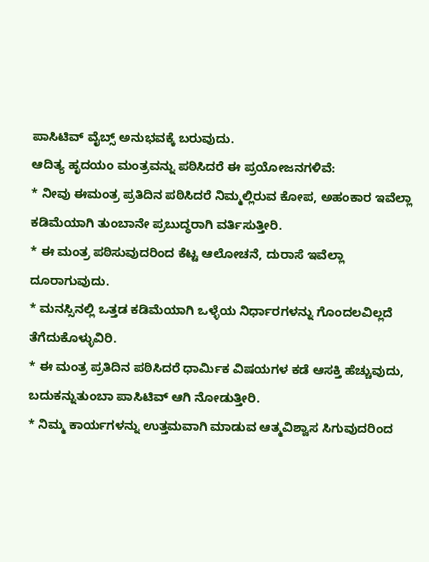ಪಾಸಿಟಿವ್ ವೈಬ್ಸ್ ಅನುಭವಕ್ಕೆ ಬರುವುದು.
ಆದಿತ್ಯ ಹೃದಯಂ ಮಂತ್ರವನ್ನು ಪಠಿಸಿದರೆ ಈ ಪ್ರಯೋಜನಗಳಿವೆ:
* ನೀವು ಈಮಂತ್ರ ಪ್ರತಿದಿನ ಪಠಿಸಿದರೆ ನಿಮ್ಮಲ್ಲಿರುವ ಕೋಪ, ಅಹಂಕಾರ ಇವೆಲ್ಲಾ ಕಡಿಮೆಯಾಗಿ ತುಂಬಾನೇ ಪ್ರಬುದ್ಧರಾಗಿ ವರ್ತಿಸುತ್ತೀರಿ.
* ಈ ಮಂತ್ರ ಪಠಿಸುವುದರಿಂದ ಕೆಟ್ಟ ಆಲೋಚನೆ, ದುರಾಸೆ ಇವೆಲ್ಲಾ ದೂರಾಗುವುದು.
* ಮನಸ್ಸಿನಲ್ಲಿ ಒತ್ತಡ ಕಡಿಮೆಯಾಗಿ ಒಳ್ಳೆಯ ನಿರ್ಧಾರಗಳನ್ನು ಗೊಂದಲವಿಲ್ಲದೆ ತೆಗೆದುಕೊಳ್ಳುವಿರಿ.
* ಈ ಮಂತ್ರ ಪ್ರತಿದಿನ ಪಠಿಸಿದರೆ ಧಾರ್ಮಿಕ ವಿಷಯಗಳ ಕಡೆ ಆಸಕ್ತಿ ಹೆಚ್ಚುವುದು, ಬದುಕನ್ನುತುಂಬಾ ಪಾಸಿಟಿವ್ ಆಗಿ ನೋಡುತ್ತೀರಿ.
* ನಿಮ್ಮ ಕಾರ್ಯಗಳನ್ನು ಉತ್ತಮವಾಗಿ ಮಾಡುವ ಆತ್ಮವಿಶ್ವಾಸ ಸಿಗುವುದರಿಂದ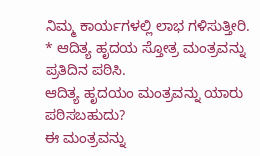ನಿಮ್ಮ ಕಾರ್ಯಗಳಲ್ಲಿ ಲಾಭ ಗಳಿಸುತ್ತೀರಿ.
* ಆದಿತ್ಯ ಹೃದಯ ಸ್ತೋತ್ರ ಮಂತ್ರವನ್ನು ಪ್ರತಿದಿನ ಪಠಿಸಿ.
ಆದಿತ್ಯ ಹೃದಯಂ ಮಂತ್ರವನ್ನು ಯಾರು ಪಠಿಸಬಹುದು?
ಈ ಮಂತ್ರವನ್ನು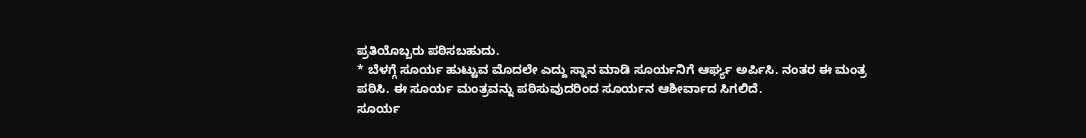ಪ್ರತಿಯೊಬ್ಬರು ಪಠಿಸಬಹುದು.
* ಬೆಳಗ್ಗೆ ಸೂರ್ಯ ಹುಟ್ಟುವ ಮೊದಲೇ ಎದ್ದು ಸ್ನಾನ ಮಾಡಿ ಸೂರ್ಯನಿಗೆ ಆರ್ಘ್ಯ ಅರ್ಪಿಸಿ. ನಂತರ ಈ ಮಂತ್ರ ಪಠಿಸಿ. ಈ ಸೂರ್ಯ ಮಂತ್ರವನ್ನು ಪಠಿಸುವುದರಿಂದ ಸೂರ್ಯನ ಆಶೀರ್ವಾದ ಸಿಗಲಿದೆ.
ಸೂರ್ಯ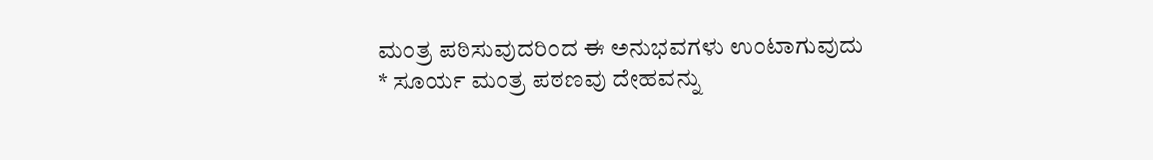ಮಂತ್ರ ಪಠಿಸುವುದರಿಂದ ಈ ಅನುಭವಗಳು ಉಂಟಾಗುವುದು
* ಸೂರ್ಯ ಮಂತ್ರ ಪಠಣವು ದೇಹವನ್ನು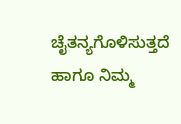ಚೈತನ್ಯಗೊಳಿಸುತ್ತದೆ ಹಾಗೂ ನಿಮ್ಮ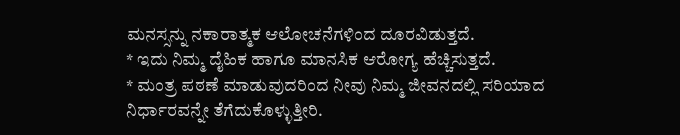ಮನಸ್ಸನ್ನು ನಕಾರಾತ್ಮಕ ಆಲೋಚನೆಗಳಿಂದ ದೂರವಿಡುತ್ತದೆ.
* ಇದು ನಿಮ್ಮ ದೈಹಿಕ ಹಾಗೂ ಮಾನಸಿಕ ಆರೋಗ್ಯ ಹೆಚ್ಚಿಸುತ್ತದೆ.
* ಮಂತ್ರ ಪಠಣೆ ಮಾಡುವುದರಿಂದ ನೀವು ನಿಮ್ಮ ಜೀವನದಲ್ಲಿ ಸರಿಯಾದ ನಿರ್ಧಾರವನ್ನೇ ತೆಗೆದುಕೊಳ್ಳುತ್ತೀರಿ.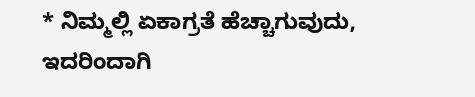* ನಿಮ್ಮಲ್ಲಿ ಏಕಾಗ್ರತೆ ಹೆಚ್ಚಾಗುವುದು, ಇದರಿಂದಾಗಿ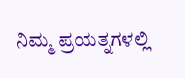ನಿಮ್ಮ ಪ್ರಯತ್ನಗಳಲ್ಲಿ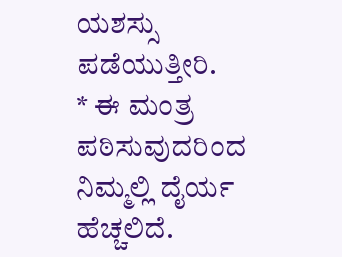ಯಶಸ್ಸು ಪಡೆಯುತ್ತೀರಿ.
* ಈ ಮಂತ್ರ ಪಠಿಸುವುದರಿಂದ ನಿಮ್ಮಲ್ಲಿ ದೈರ್ಯ ಹೆಚ್ಚಲಿದೆ.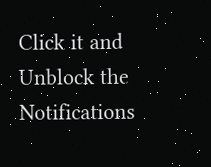Click it and Unblock the Notifications